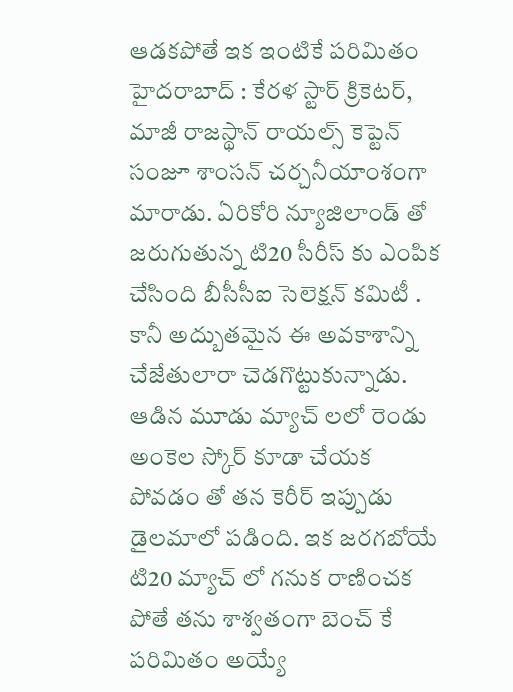ఆడకపోతే ఇక ఇంటికే పరిమితం
హైదరాబాద్ : కేరళ స్టార్ క్రికెటర్, మాజీ రాజస్థాన్ రాయల్స్ కెప్టెన్ సంజూ శాంసన్ చర్చనీయాంశంగా మారాడు. ఏరికోరి న్యూజిలాండ్ తో జరుగుతున్న టి20 సీరీస్ కు ఎంపిక చేసింది బీసీసీఐ సెలెక్షన్ కమిటీ . కానీ అద్బుతమైన ఈ అవకాశాన్ని చేజేతులారా చెడగొట్టుకున్నాడు. ఆడిన మూడు మ్యాచ్ లలో రెండు అంకెల స్కోర్ కూడా చేయక పోవడం తో తన కెరీర్ ఇప్పుడు డైలమాలో పడింది. ఇక జరగబోయే టి20 మ్యాచ్ లో గనుక రాణించక పోతే తను శాశ్వతంగా బెంచ్ కే పరిమితం అయ్యే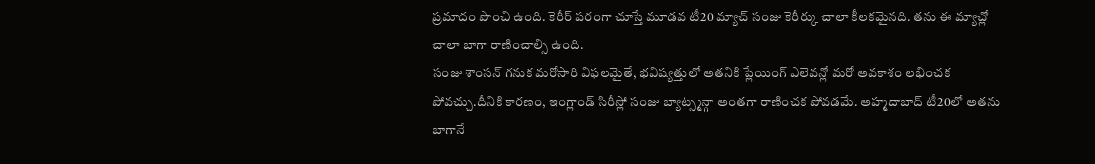ప్రమాదం పొంచి ఉంది. కెరీర్ పరంగా చూస్తే మూడవ టీ20 మ్యాచ్ సంజు కెరీర్కు చాలా కీలకమైనది. తను ఈ మ్యాచ్లో చాలా బాగా రాణించాల్సి ఉంది.
సంజు శాంసన్ గనుక మరోసారి విఫలమైతే, భవిష్యత్తులో అతనికి ప్లేయింగ్ ఎలెవన్లో మరో అవకాశం లభించక పోవచ్చు.దీనికి కారణం, ఇంగ్లాండ్ సిరీస్లో సంజు బ్యాట్స్మన్గా అంతగా రాణించక పోవడమే. అహ్మదాబాద్ టీ20లో అతను బాగానే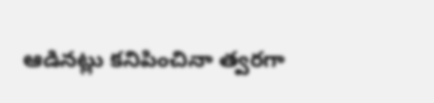ఆడినట్లు కనిపించినా త్వరగా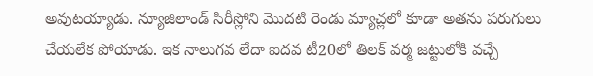అవుటయ్యాడు. న్యూజిలాండ్ సిరీస్లోని మొదటి రెండు మ్యాచ్లలో కూడా అతను పరుగులు చేయలేక పోయాడు. ఇక నాలుగవ లేదా ఐదవ టీ20లో తిలక్ వర్మ జట్టులోకి వచ్చే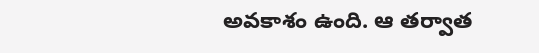అవకాశం ఉంది. ఆ తర్వాత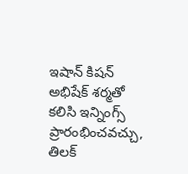ఇషాన్ కిషన్ అభిషేక్ శర్మతో కలిసి ఇన్నింగ్స్ ప్రారంభించవచ్చు, తిలక్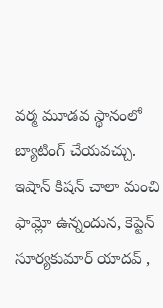వర్మ మూడవ స్థానంలో బ్యాటింగ్ చేయవచ్చు. ఇషాన్ కిషన్ చాలా మంచి ఫామ్లో ఉన్నందున, కెప్టెన్ సూర్యకుమార్ యాదవ్ ,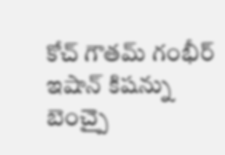కోచ్ గౌతమ్ గంభీర్ ఇషాన్ కిషన్ను బెంచ్పై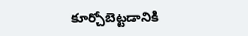కూర్చోబెట్టడానికి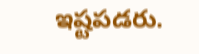ఇష్టపడరు.